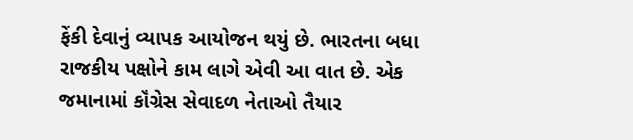ફેંકી દેવાનું વ્યાપક આયોજન થયું છે. ભારતના બધા રાજકીય પક્ષોને કામ લાગે એવી આ વાત છે. એક જમાનામાં કૉંગ્રેસ સેવાદળ નેતાઓ તૈયાર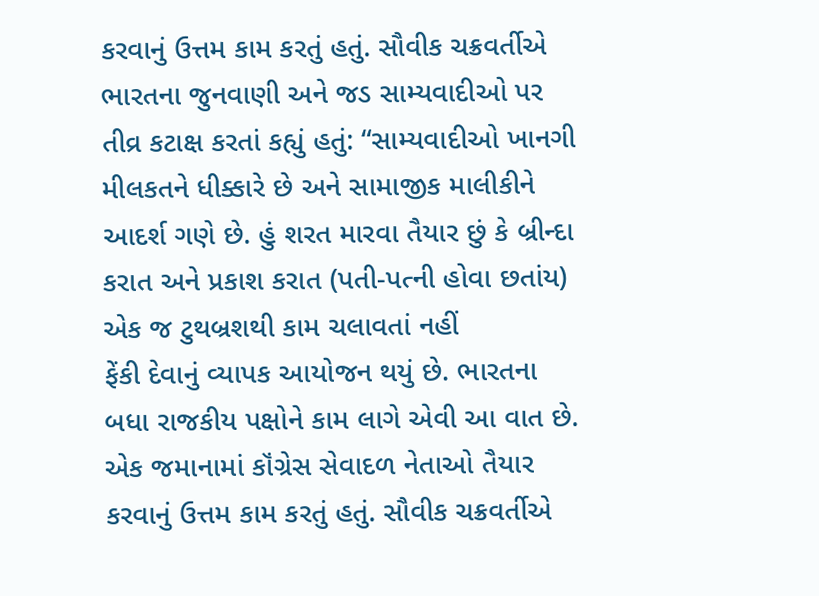કરવાનું ઉત્તમ કામ કરતું હતું. સૌવીક ચક્રવર્તીએ ભારતના જુનવાણી અને જડ સામ્યવાદીઓ પર તીવ્ર કટાક્ષ કરતાં કહ્યું હતું: “સામ્યવાદીઓ ખાનગી મીલકતને ધીક્કારે છે અને સામાજીક માલીકીને આદર્શ ગણે છે. હું શરત મારવા તૈયાર છું કે બ્રીન્દા કરાત અને પ્રકાશ કરાત (પતી-પત્ની હોવા છતાંય) એક જ ટુથબ્રશથી કામ ચલાવતાં નહીં
ફેંકી દેવાનું વ્યાપક આયોજન થયું છે. ભારતના બધા રાજકીય પક્ષોને કામ લાગે એવી આ વાત છે. એક જમાનામાં કૉંગ્રેસ સેવાદળ નેતાઓ તૈયાર કરવાનું ઉત્તમ કામ કરતું હતું. સૌવીક ચક્રવર્તીએ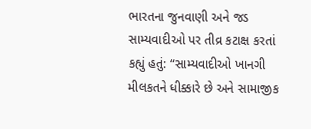ભારતના જુનવાણી અને જડ સામ્યવાદીઓ પર તીવ્ર કટાક્ષ કરતાં કહ્યું હતું: “સામ્યવાદીઓ ખાનગી મીલકતને ધીક્કારે છે અને સામાજીક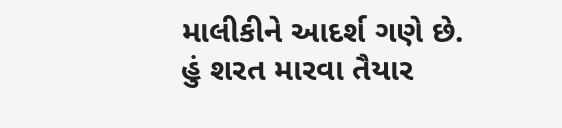માલીકીને આદર્શ ગણે છે. હું શરત મારવા તૈયાર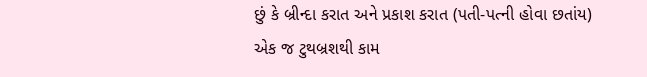છું કે બ્રીન્દા કરાત અને પ્રકાશ કરાત (પતી-પત્ની હોવા છતાંય) એક જ ટુથબ્રશથી કામ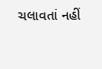ચલાવતાં નહીં